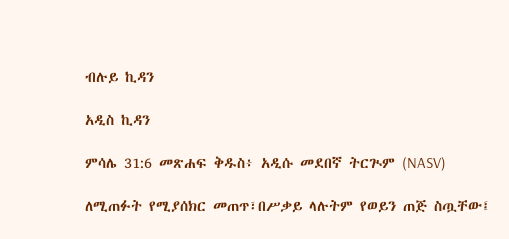ብሉይ ኪዳን

አዲስ ኪዳን

ምሳሌ 31:6 መጽሐፍ ቅዱስ፥ አዲሱ መደበኛ ትርጒም (NASV)

ለሚጠፉት የሚያሰክር መጠጥ፣በሥቃይ ላሉትም የወይን ጠጅ ስጧቸው፤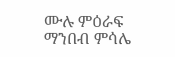ሙሉ ምዕራፍ ማንበብ ምሳሌ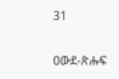31

ዐውደ-ጽሑፍ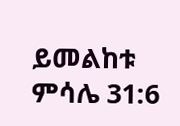ይመልከቱ ምሳሌ 31:6